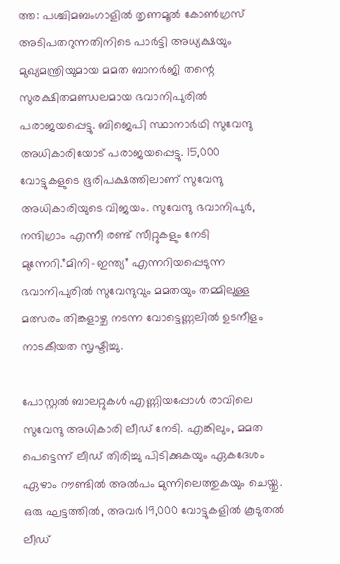ത്ത: പശ്ചിമബംഗാളിൽ തൃണമൂൽ കോൺഗ്രസ് അടിപതറുന്നതിനിടെ പാർട്ടി അധ്യക്ഷയും മുഖ്യമന്ത്രിയുമായ മമത ബാനർജി തന്റെ സുരക്ഷിതമണ്ഡലമായ ഭവാനിപുരിൽ പരാജയപ്പെട്ടു. ബിജെപി സ്ഥാനാർഥി സുവേന്ദു അധികാരിയോട് പരാജയപ്പെട്ടു. 15,000 വോട്ടുകളുടെ ഭൂരിപക്ഷത്തിലാണ് സുവേന്ദു അധികാരിയുടെ വിജയം. സുവേന്ദു ഭവാനിപുർ, നന്ദിഗ്രാം എന്നീ രണ്ട് സീറ്റുകളും നേടി മുന്നേറി.”മിനി-ഇന്ത്യ” എന്നറിയപ്പെടുന്ന ഭവാനിപുരിൽ സുവേന്ദുവും മമതയും തമ്മിലുള്ള മത്സരം തിങ്കളാഴ്ച നടന്ന വോട്ടെണ്ണലിൽ ഉടനീളം നാടകീയത സൃഷ്ടിച്ചു.

പോസ്റ്റൽ ബാലറ്റുകൾ എണ്ണിയപ്പോൾ രാവിലെ സുവേന്ദു അധികാരി ലീഡ് നേടി. എങ്കിലും, മമത പെട്ടെന്ന് ലീഡ് തിരിച്ചു പിടിക്കുകയും ഏകദേശം ഏഴാം റൗണ്ടിൽ അൽപം മുന്നിലെത്തുകയും ചെയ്തു. ഒരു ഘട്ടത്തിൽ, അവർ 19,000 വോട്ടുകളിൽ കൂടുതൽ ലീഡ്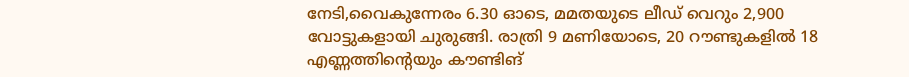നേടി,വൈകുന്നേരം 6.30 ഓടെ, മമതയുടെ ലീഡ് വെറും 2,900 വോട്ടുകളായി ചുരുങ്ങി. രാത്രി 9 മണിയോടെ, 20 റൗണ്ടുകളിൽ 18 എണ്ണത്തിന്റെയും കൗണ്ടിങ്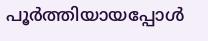പൂർത്തിയായപ്പോൾ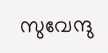സുവേന്ദു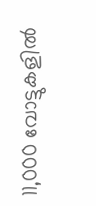11,000 വോട്ടുകളിൽ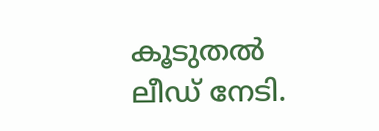കൂടുതൽ ലീഡ് നേടി.